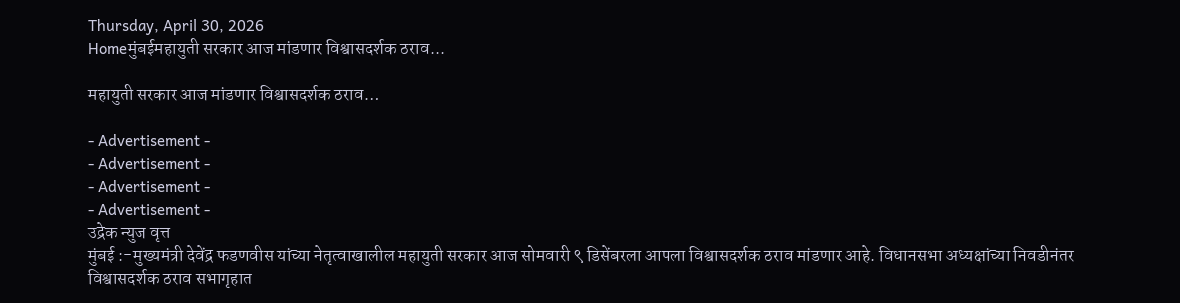Thursday, April 30, 2026
Homeमुंबईमहायुती सरकार आज मांडणार विश्वासदर्शक ठराव...

महायुती सरकार आज मांडणार विश्वासदर्शक ठराव…

- Advertisement -
- Advertisement -
- Advertisement -
- Advertisement -
उद्रेक न्युज वृत्त
मुंबई :-मुख्यमंत्री देवेंद्र फडणवीस यांच्या नेतृत्वाखालील महायुती सरकार आज सोमवारी ९ डिसेंबरला आपला विश्वासदर्शक ठराव मांडणार आहे. विधानसभा अध्यक्षांच्या निवडीनंतर विश्वासदर्शक ठराव सभागृहात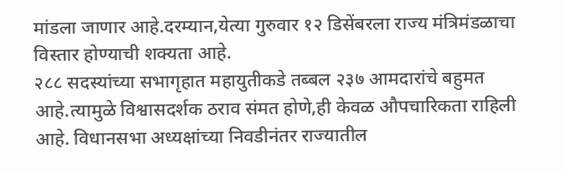मांडला जाणार आहे.दरम्यान,येत्या गुरुवार १२ डिसेंबरला राज्य मंत्रिमंडळाचा विस्तार होण्याची शक्यता आहे.
२८८ सदस्यांच्या सभागृहात महायुतीकडे तब्बल २३७ आमदारांचे बहुमत आहे.त्यामुळे विश्वासदर्शक ठराव संमत होणे,ही केवळ औपचारिकता राहिली आहे. विधानसभा अध्यक्षांच्या निवडीनंतर राज्यातील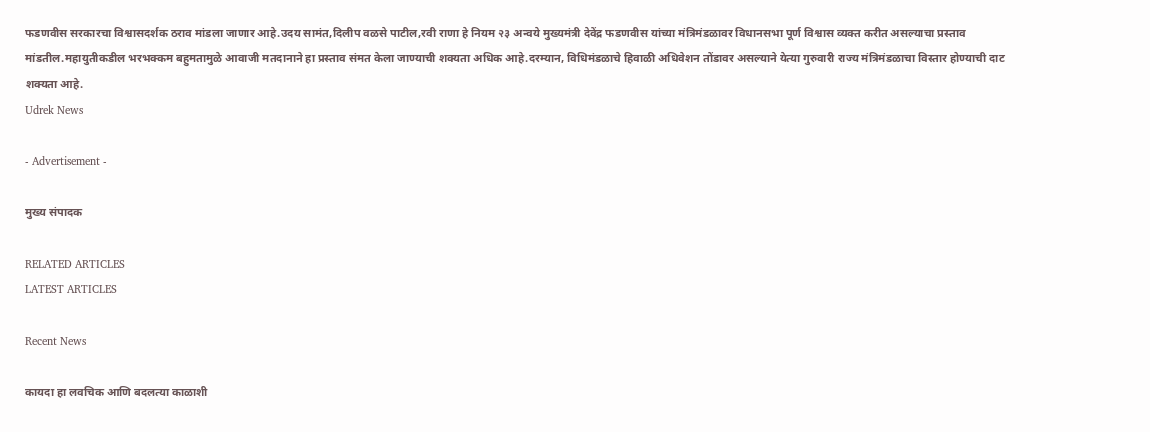फडणवीस सरकारचा विश्वासदर्शक ठराव मांडला जाणार आहे.उदय सामंत,दिलीप वळसे पाटील,रवी राणा हे नियम २३ अन्वये मुख्यमंत्री देवेंद्र फडणवीस यांच्या मंत्रिमंडळावर विधानसभा पूर्ण विश्वास व्यक्त करीत असल्याचा प्रस्ताव मांडतील.महायुतीकडील भरभक्कम बहुमतामुळे आवाजी मतदानाने हा प्रस्ताव संमत केला जाण्याची शक्यता अधिक आहे.दरम्यान, विधिमंडळाचे हिवाळी अधिवेशन तोंडावर असल्याने येत्या गुरुवारी राज्य मंत्रिमंडळाचा विस्तार होण्याची दाट शक्यता आहे.
Udrek News

- Advertisement -

मुख्य संपादक

RELATED ARTICLES
LATEST ARTICLES

Recent News

कायदा हा लवचिक आणि बदलत्या काळाशी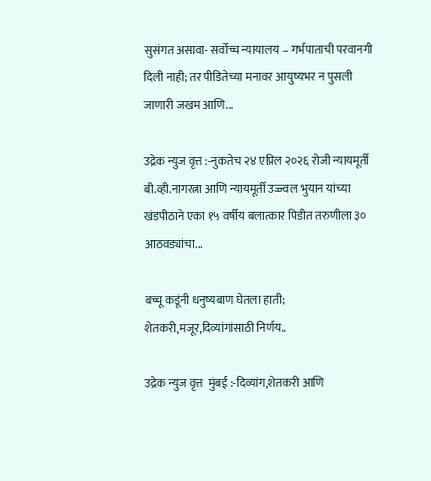सुसंगत असावा- सर्वोच्च न्यायालय – गर्भपाताची परवानगी दिली नाही; तर पीडितेच्या मनावर आयुष्यभर न पुसली जाणारी जखम आणि...

उद्रेक न्युज वृत्त :-नुकतेच २४ एप्रिल २०२६ रोजी न्यायमूर्ती बी.व्ही.नागरत्ना आणि न्यायमूर्ती उज्ज्वल भुयान यांच्या खंडपीठाने एका १५ वर्षीय बलात्कार पिडीत तरुणीला ३० आठवड्यांचा...

बच्चू कडूंनी धनुष्यबाण घेतला हाती; शेतकरी,मजूर,दिव्यांगांसाठी निर्णय..

उद्रेक न्युज वृत्त  मुंबई :-दिव्यांग,शेतकरी आणि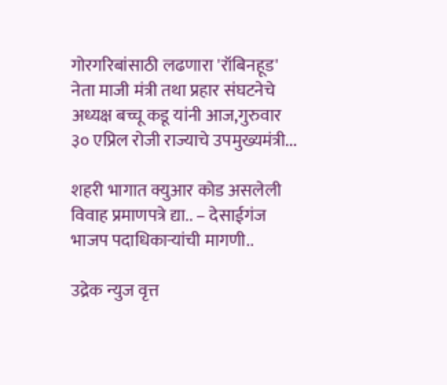गोरगरिबांसाठी लढणारा 'रॉबिनहूड' नेता माजी मंत्री तथा प्रहार संघटनेचे अध्यक्ष बच्चू कडू यांनी आज,गुरुवार ३० एप्रिल रोजी राज्याचे उपमुख्यमंत्री...

शहरी भागात क्युआर कोड असलेली विवाह प्रमाणपत्रे द्या.. – देसाईगंज भाजप पदाधिकाऱ्यांची मागणी..

उद्रेक न्युज वृत्त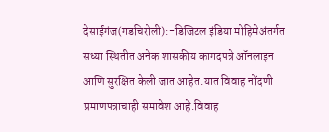देसाईगंज(गडचिरोली):-डिजिटल इंडिया मोहिमेअंतर्गत सध्या स्थितीत अनेक शासकीय कागदपत्रे ऑनलाइन आणि सुरक्षित केली जात आहेत.यात विवाह नोंदणी प्रमाणपत्राचाही समावेश आहे.विवाह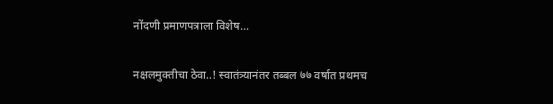नोंदणी प्रमाणपत्राला विशेष...

नक्षलमुक्तीचा ठेवा..! स्वातंत्र्यानंतर तब्बल ७७ वर्षात प्रथमच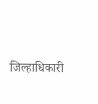जिल्हाधिकारी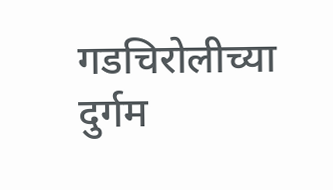गडचिरोलीच्या दुर्गम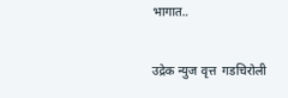भागात..

उद्रेक न्युज वृत्त  गडचिरोली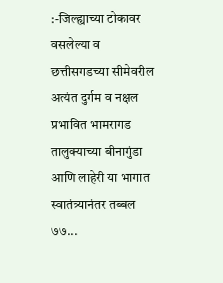:-जिल्ह्याच्या टोकावर वसलेल्या व छत्तीसगडच्या सीमेवरील अत्यंत दुर्गम व नक्षल प्रभावित भामरागड तालुक्याच्या बीनागुंडा आणि लाहेरी या भागात स्वातंत्र्यानंतर तब्बल ७७...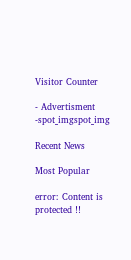Visitor Counter

- Advertisment -spot_imgspot_img

Recent News

Most Popular

error: Content is protected !!